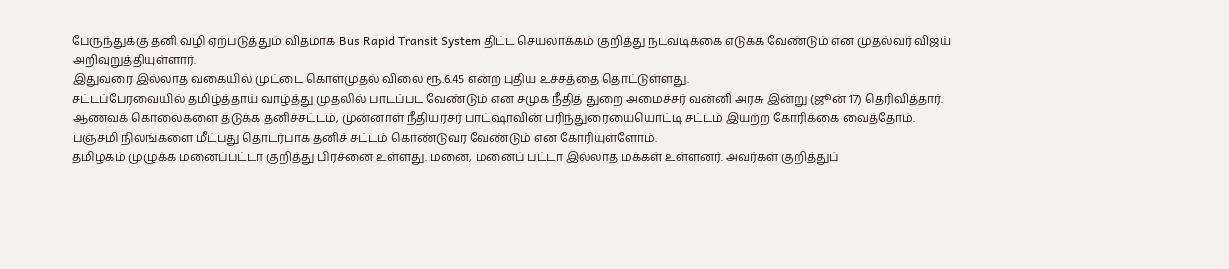பேருந்துக்கு தனி வழி ஏற்படுத்தும் விதமாக Bus Rapid Transit System திட்ட செயலாக்கம் குறித்து நடவடிக்கை எடுக்க வேண்டும் என முதல்வர் விஜய் அறிவுறுத்தியுள்ளார்.
இதுவரை இல்லாத வகையில் முட்டை கொள்முதல் விலை ரூ.6.45 என்ற புதிய உச்சத்தை தொட்டுள்ளது.
சட்டப்பேரவையில் தமிழ்த்தாய் வாழ்த்து முதலில் பாடப்பட வேண்டும் என சமுக நீதித் துறை அமைச்சர் வன்னி அரசு இன்று (ஜூன் 17) தெரிவித்தார்.
ஆணவக் கொலைகளை தடுக்க தனிச்சட்டம், முன்னாள் நீதியரசர் பாட்ஷாவின் பரிந்துரையையொட்டி சட்டம் இயற்ற கோரிக்கை வைத்தோம்.
பஞ்சமி நிலங்களை மீட்பது தொடர்பாக தனிச் சட்டம் கொண்டுவர வேண்டும் என கோரியுள்ளோம்.
தமிழகம் முழுக்க மனைப்பட்டா குறித்து பிரச்னை உள்ளது. மனை, மனைப் பட்டா இல்லாத மக்கள் உள்ளனர். அவர்கள் குறித்துப்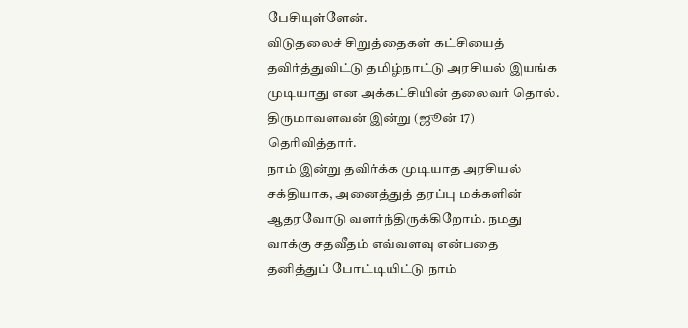பேசியுள்ளேன்.
விடுதலைச் சிறுத்தைகள் கட்சியைத் தவிர்த்துவிட்டு தமிழ்நாட்டு அரசியல் இயங்க முடியாது என அக்கட்சியின் தலைவர் தொல். திருமாவளவன் இன்று (ஜூன் 17) தெரிவித்தார்.
நாம் இன்று தவிர்க்க முடியாத அரசியல் சக்தியாக, அனைத்துத் தரப்பு மக்களின் ஆதரவோடு வளர்ந்திருக்கிறோம். நமது வாக்கு சதவீதம் எவ்வளவு என்பதை தனித்துப் போட்டியிட்டு நாம்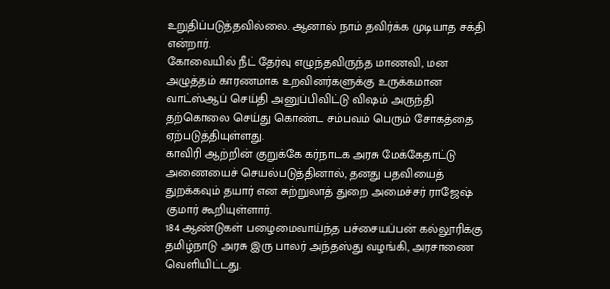உறுதிப்படுத்தவில்லை. ஆனால் நாம் தவிர்க்க முடியாத சக்தி என்றார்.
கோவையில் நீட் தேர்வு எழுந்தவிருந்த மாணவி, மன அழுத்தம் காரணமாக உறவினர்களுக்கு உருக்கமான வாட்ஸ்ஆப் செய்தி அனுப்பிவிட்டு விஷம் அருந்தி தற்கொலை செய்து கொண்ட சம்பவம் பெரும் சோகத்தை ஏற்படுத்தியுள்ளது.
காவிரி ஆற்றின் குறுக்கே கர்நாடக அரசு மேக்கேதாட்டு அணையைச் செயல்படுத்தினால், தனது பதவியைத் துறக்கவும் தயார் என சுற்றுலாத் துறை அமைச்சர் ராஜேஷ் குமார் கூறியுள்ளார்.
184 ஆண்டுகள் பழைமைவாய்ந்த பச்சையப்பன் கல்லூரிக்கு தமிழ்நாடு அரசு இரு பாலர் அந்தஸ்து வழங்கி, அரசாணை வெளியிட்டது.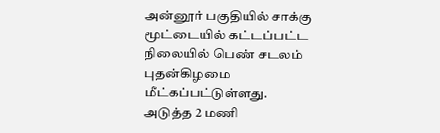அன்னூர் பகுதியில் சாக்கு மூட்டையில் கட்டப்பட்ட நிலையில் பெண் சடலம் புதன்கிழமை மீட்கப்பட்டுள்ளது.
அடுத்த 2 மணி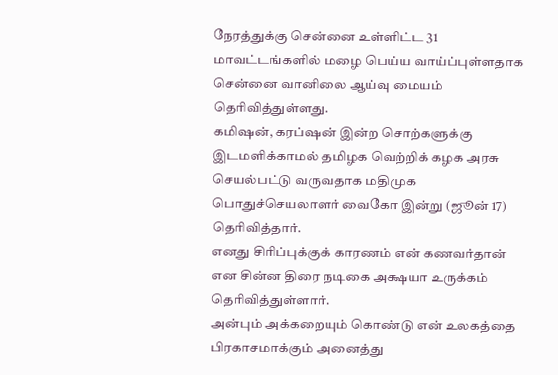நேரத்துக்கு சென்னை உள்ளிட்ட 31 மாவட்டங்களில் மழை பெய்ய வாய்ப்புள்ளதாக சென்னை வானிலை ஆய்வு மையம் தெரிவித்துள்ளது.
கமிஷன், கரப்ஷன் இன்ற சொற்களுக்கு இடமளிக்காமல் தமிழக வெற்றிக் கழக அரசு செயல்பட்டு வருவதாக மதிமுக பொதுச்செயலாளர் வைகோ இன்று (ஜூன் 17) தெரிவித்தார்.
எனது சிரிப்புக்குக் காரணம் என் கணவர்தான் என சின்ன திரை நடிகை அக்ஷயா உருக்கம் தெரிவித்துள்ளார்.
அன்பும் அக்கறையும் கொண்டு என் உலகத்தை பிரகாசமாக்கும் அனைத்து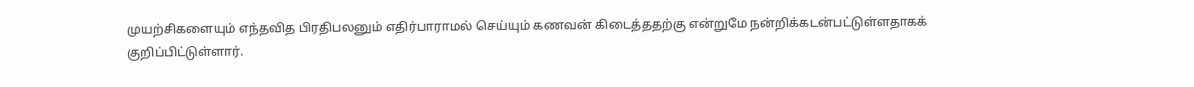முயற்சிகளையும் எந்தவித பிரதிபலனும் எதிர்பாராமல் செய்யும் கணவன் கிடைத்ததற்கு என்றுமே நன்றிக்கடன்பட்டுள்ளதாகக் குறிப்பிட்டுள்ளார்.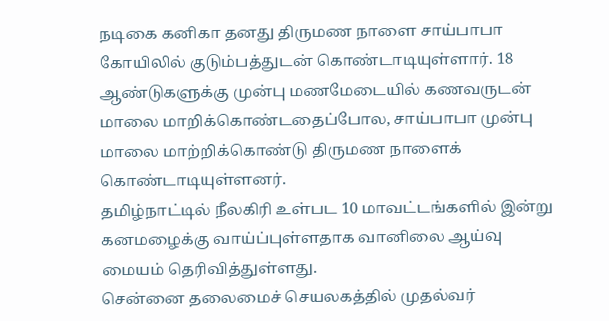நடிகை கனிகா தனது திருமண நாளை சாய்பாபா கோயிலில் குடும்பத்துடன் கொண்டாடியுள்ளார். 18 ஆண்டுகளுக்கு முன்பு மணமேடையில் கணவருடன் மாலை மாறிக்கொண்டதைப்போல, சாய்பாபா முன்பு மாலை மாற்றிக்கொண்டு திருமண நாளைக் கொண்டாடியுள்ளனர்.
தமிழ்நாட்டில் நீலகிரி உள்பட 10 மாவட்டங்களில் இன்று கனமழைக்கு வாய்ப்புள்ளதாக வானிலை ஆய்வு மையம் தெரிவித்துள்ளது.
சென்னை தலைமைச் செயலகத்தில் முதல்வர்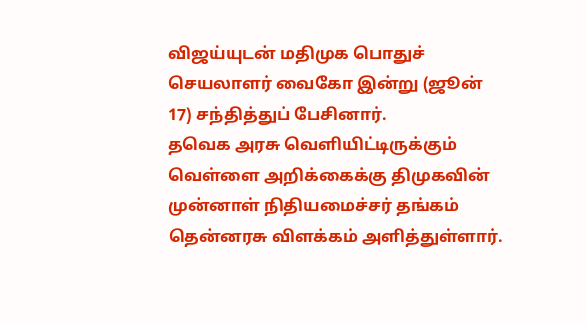விஜய்யுடன் மதிமுக பொதுச் செயலாளர் வைகோ இன்று (ஜூன் 17) சந்தித்துப் பேசினார்.
தவெக அரசு வெளியிட்டிருக்கும் வெள்ளை அறிக்கைக்கு திமுகவின் முன்னாள் நிதியமைச்சர் தங்கம் தென்னரசு விளக்கம் அளித்துள்ளார்.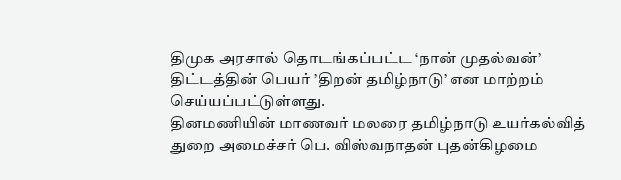திமுக அரசால் தொடங்கப்பட்ட ‘நான் முதல்வன்’ திட்டத்தின் பெயர் ’திறன் தமிழ்நாடு’ என மாற்றம் செய்யப்பட்டுள்ளது.
தினமணியின் மாணவர் மலரை தமிழ்நாடு உயர்கல்வித் துறை அமைச்சர் பெ. விஸ்வநாதன் புதன்கிழமை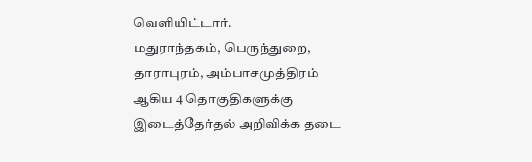வெளியிட்டார்.
மதுராந்தகம், பெருந்துறை, தாராபுரம், அம்பாசமுத்திரம் ஆகிய 4 தொகுதிகளுக்கு இடைத்தேர்தல் அறிவிக்க தடை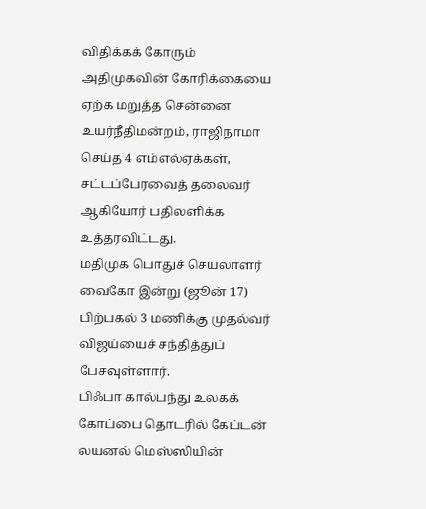விதிக்கக் கோரும் அதிமுகவின் கோரிக்கையை ஏற்க மறுத்த சென்னை உயர்நீதிமன்றம், ராஜிநாமா செய்த 4 எம்எல்ஏக்கள், சட்டப்பேரவைத் தலைவர் ஆகியோர் பதிலளிக்க உத்தரவிட்டது.
மதிமுக பொதுச் செயலாளர் வைகோ இன்று (ஜூன் 17) பிற்பகல் 3 மணிக்கு முதல்வர் விஜய்யைச் சந்தித்துப் பேசவுள்ளார்.
பிஃபா கால்பந்து உலகக் கோப்பை தொடரில் கேப்டன் லயனல் மெஸ்ஸியின்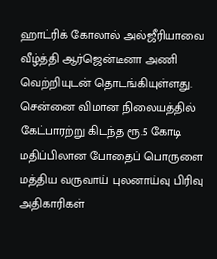ஹாட்ரிக் கோலால் அல்ஜீரியாவை வீழ்த்தி ஆர்ஜென்டீனா அணி வெற்றியுடன் தொடங்கியுள்ளது.
சென்னை விமான நிலையத்தில் கேட்பாரற்று கிடந்த ரூ.5 கோடி மதிப்பிலான போதைப் பொருளை மத்திய வருவாய் புலனாய்வு பிரிவு அதிகாரிகள்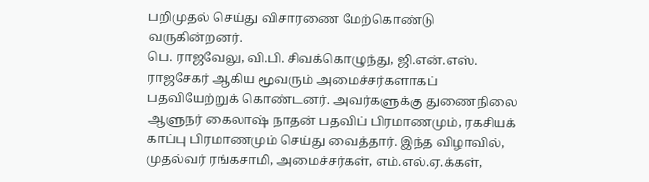பறிமுதல் செய்து விசாரணை மேற்கொண்டு வருகின்றனர்.
பெ. ராஜவேலு, வி.பி. சிவக்கொழுந்து, ஜி.என்.எஸ். ராஜசேகர் ஆகிய மூவரும் அமைச்சர்களாகப் பதவியேற்றுக் கொண்டனர். அவர்களுக்கு துணைநிலை ஆளுநர் கைலாஷ் நாதன் பதவிப் பிரமாணமும், ரகசியக் காப்பு பிரமாணமும் செய்து வைத்தார். இந்த விழாவில், முதல்வர் ரங்கசாமி, அமைச்சர்கள், எம்.எல்.ஏ.க்கள்,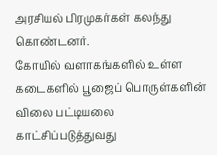அரசியல் பிரமுகர்கள் கலந்து கொண்டனர்.
கோயில் வளாகங்களில் உள்ள கடைகளில் பூஜைப் பொருள்களின் விலை பட்டியலை காட்சிப்படுத்துவது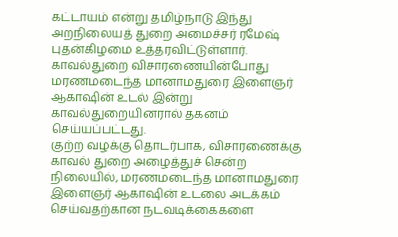கட்டாயம் என்று தமிழ்நாடு இந்து அறநிலையத் துறை அமைச்சர் ரமேஷ் புதன்கிழமை உத்தரவிட்டுள்ளார்.
காவல்துறை விசாரணையின்போது மரணமடைந்த மானாமதுரை இளைஞர் ஆகாஷின் உடல் இன்று காவல்துறையினரால் தகனம் செய்யப்பட்டது.
குற்ற வழக்கு தொடர்பாக, விசாரணைக்கு காவல் துறை அழைத்துச் சென்ற நிலையில், மரணமடைந்த மானாமதுரை இளைஞர் ஆகாஷின் உடலை அடக்கம் செய்வதற்கான நடவடிக்கைகளை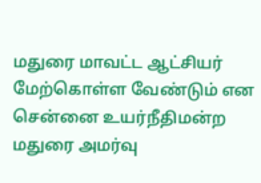மதுரை மாவட்ட ஆட்சியர் மேற்கொள்ள வேண்டும் என சென்னை உயர்நீதிமன்ற மதுரை அமர்வு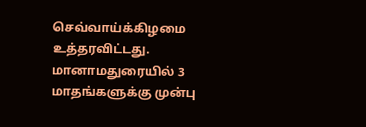செவ்வாய்க்கிழமை உத்தரவிட்டது.
மானாமதுரையில் 3 மாதங்களுக்கு முன்பு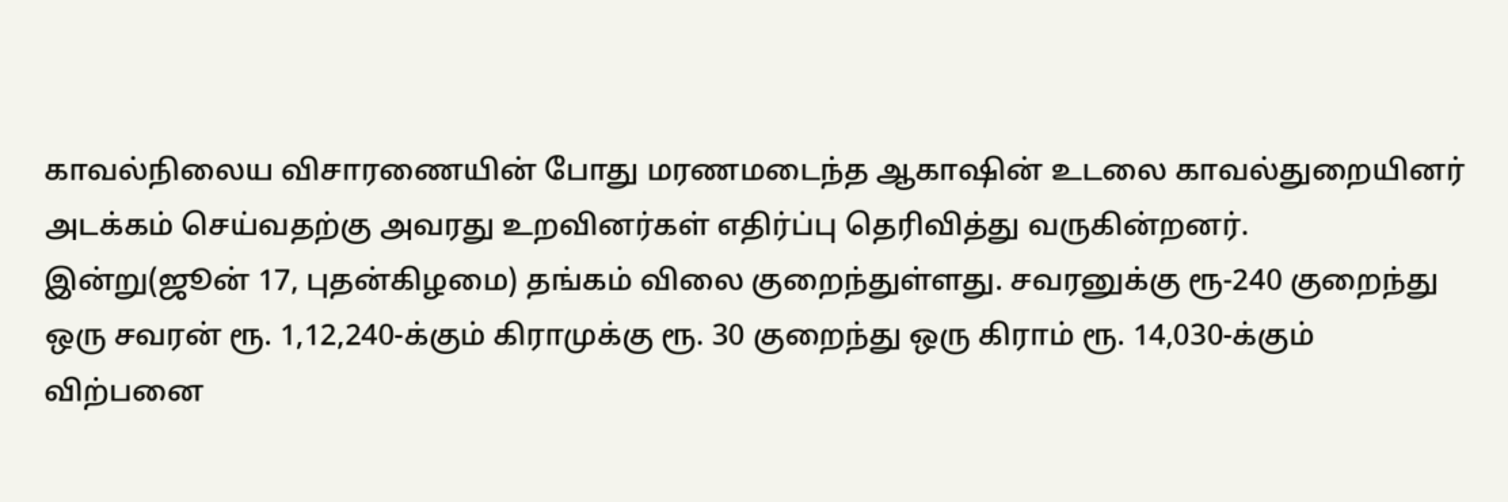காவல்நிலைய விசாரணையின் போது மரணமடைந்த ஆகாஷின் உடலை காவல்துறையினர் அடக்கம் செய்வதற்கு அவரது உறவினர்கள் எதிர்ப்பு தெரிவித்து வருகின்றனர்.
இன்று(ஜூன் 17, புதன்கிழமை) தங்கம் விலை குறைந்துள்ளது. சவரனுக்கு ரூ-240 குறைந்து ஒரு சவரன் ரூ. 1,12,240-க்கும் கிராமுக்கு ரூ. 30 குறைந்து ஒரு கிராம் ரூ. 14,030-க்கும் விற்பனை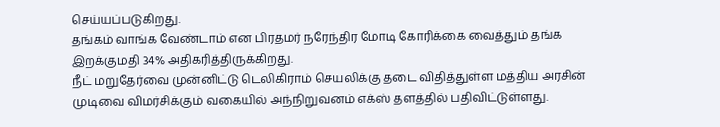செய்யப்படுகிறது.
தங்கம் வாங்க வேண்டாம் என பிரதமர் நரேந்திர மோடி கோரிக்கை வைத்தும் தங்க இறக்குமதி 34% அதிகரித்திருக்கிறது.
நீட் மறுதேர்வை முன்னிட்டு டெலிகிராம் செயலிக்கு தடை விதித்துள்ள மத்திய அரசின் முடிவை விமர்சிக்கும் வகையில் அந்நிறுவனம் எக்ஸ் தளத்தில் பதிவிட்டுள்ளது.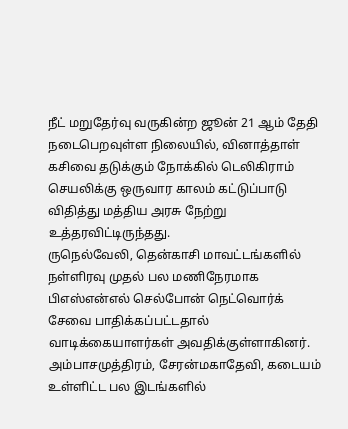நீட் மறுதேர்வு வருகின்ற ஜூன் 21 ஆம் தேதி நடைபெறவுள்ள நிலையில், வினாத்தாள் கசிவை தடுக்கும் நோக்கில் டெலிகிராம் செயலிக்கு ஒருவார காலம் கட்டுப்பாடு விதித்து மத்திய அரசு நேற்று உத்தரவிட்டிருந்தது.
ருநெல்வேலி, தென்காசி மாவட்டங்களில் நள்ளிரவு முதல் பல மணிநேரமாக பிஎஸ்என்எல் செல்போன் நெட்வொர்க் சேவை பாதிக்கப்பட்டதால் வாடிக்கையாளர்கள் அவதிக்குள்ளாகினர். அம்பாசமுத்திரம், சேரன்மகாதேவி, கடையம் உள்ளிட்ட பல இடங்களில்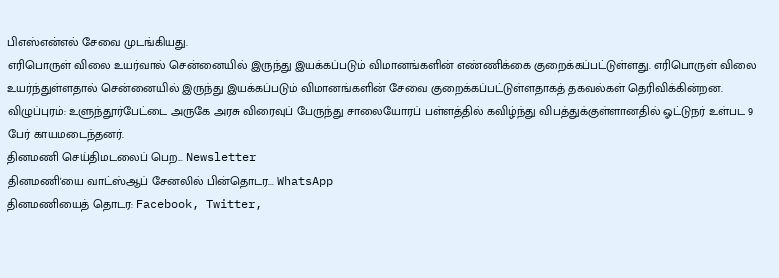பிஎஸ்என்எல் சேவை முடங்கியது.
எரிபொருள் விலை உயர்வால் சென்னையில் இருந்து இயக்கப்படும் விமானங்களின் எண்ணிக்கை குறைக்கப்பட்டுள்ளது. எரிபொருள் விலை உயர்ந்துள்ளதால் சென்னையில் இருந்து இயக்கப்படும் விமானங்களின் சேவை குறைக்கப்பட்டுள்ளதாகத் தகவல்கள் தெரிவிக்கின்றன.
விழுப்புரம்: உளுந்தூர்பேட்டை அருகே அரசு விரைவுப் பேருந்து சாலையோரப் பள்ளத்தில் கவிழ்ந்து விபத்துக்குள்ளானதில் ஓட்டுநர் உள்பட 9 பேர் காயமடைந்தனர்.
தினமணி செய்திமடலைப் பெற... Newsletter
தினமணி'யை வாட்ஸ்ஆப் சேனலில் பின்தொடர... WhatsApp
தினமணியைத் தொடர: Facebook, Twitter,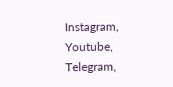Instagram, Youtube, Telegram,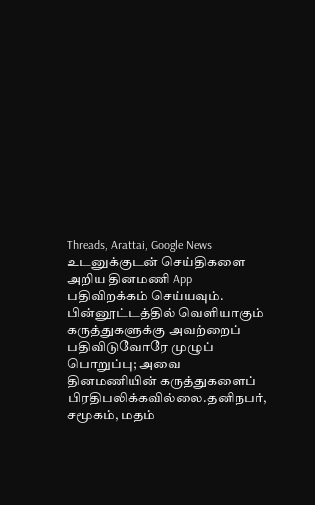Threads, Arattai, Google News
உடனுக்குடன் செய்திகளை அறிய தினமணி App பதிவிறக்கம் செய்யவும்.
பின்னூட்டத்தில் வெளியாகும் கருத்துகளுக்கு அவற்றைப் பதிவிடுவோரே முழுப் பொறுப்பு; அவை தினமணியின் கருத்துகளைப் பிரதிபலிக்கவில்லை.தனிநபர், சமூகம், மதம்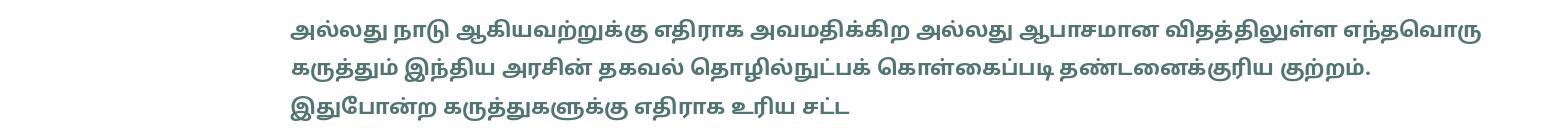அல்லது நாடு ஆகியவற்றுக்கு எதிராக அவமதிக்கிற அல்லது ஆபாசமான விதத்திலுள்ள எந்தவொரு கருத்தும் இந்திய அரசின் தகவல் தொழில்நுட்பக் கொள்கைப்படி தண்டனைக்குரிய குற்றம். இதுபோன்ற கருத்துகளுக்கு எதிராக உரிய சட்ட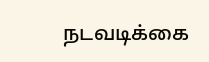நடவடிக்கை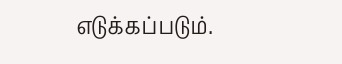எடுக்கப்படும்.